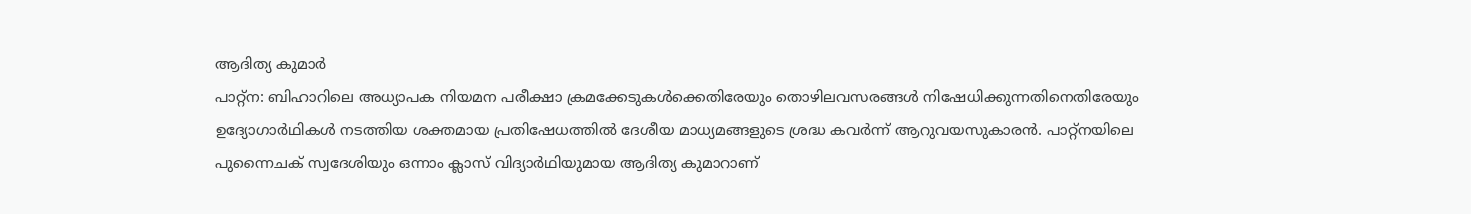ആദിത്യ കുമാർ
പാറ്റ്ന: ബിഹാറിലെ അധ്യാപക നിയമന പരീക്ഷാ ക്രമക്കേടുകൾക്കെതിരേയും തൊഴിലവസരങ്ങൾ നിഷേധിക്കുന്നതിനെതിരേയും ഉദ്യോഗാർഥികൾ നടത്തിയ ശക്തമായ പ്രതിഷേധത്തിൽ ദേശീയ മാധ്യമങ്ങളുടെ ശ്രദ്ധ കവർന്ന് ആറുവയസുകാരൻ. പാറ്റ്നയിലെ പുന്നൈചക് സ്വദേശിയും ഒന്നാം ക്ലാസ് വിദ്യാർഥിയുമായ ആദിത്യ കുമാറാണ്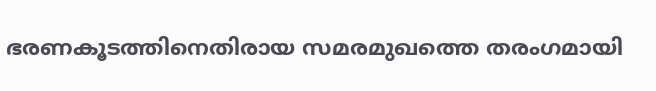ഭരണകൂടത്തിനെതിരായ സമരമുഖത്തെ തരംഗമായി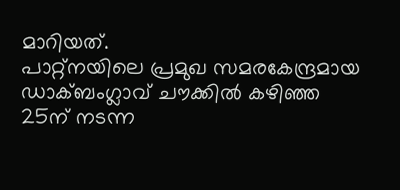മാറിയത്.
പാറ്റ്നയിലെ പ്രമുഖ സമരകേന്ദ്രമായ ഡാക്ബംഗ്ലാവ് ചൗക്കിൽ കഴിഞ്ഞ 25ന് നടന്ന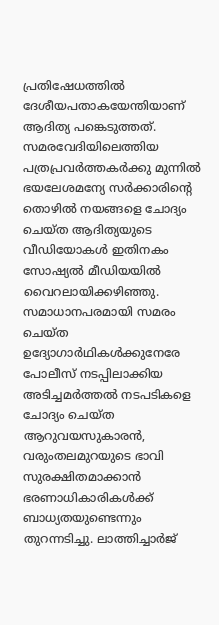പ്രതിഷേധത്തിൽ ദേശീയപതാകയേന്തിയാണ് ആദിത്യ പങ്കെടുത്തത്.
സമരവേദിയിലെത്തിയ പത്രപ്രവർത്തകർക്കു മുന്നിൽ ഭയലേശമന്യേ സർക്കാരിന്റെ തൊഴിൽ നയങ്ങളെ ചോദ്യം ചെയ്ത ആദിത്യയുടെ വീഡിയോകൾ ഇതിനകം സോഷ്യൽ മീഡിയയിൽ വൈറലായിക്കഴിഞ്ഞു. സമാധാനപരമായി സമരം ചെയ്ത ഉദ്യോഗാർഥികൾക്കുനേരേ പോലീസ് നടപ്പിലാക്കിയ അടിച്ചമർത്തൽ നടപടികളെ ചോദ്യം ചെയ്ത ആറുവയസുകാരൻ, വരുംതലമുറയുടെ ഭാവി സുരക്ഷിതമാക്കാൻ ഭരണാധികാരികൾക്ക് ബാധ്യതയുണ്ടെന്നും തുറന്നടിച്ചു. ലാത്തിച്ചാർജ്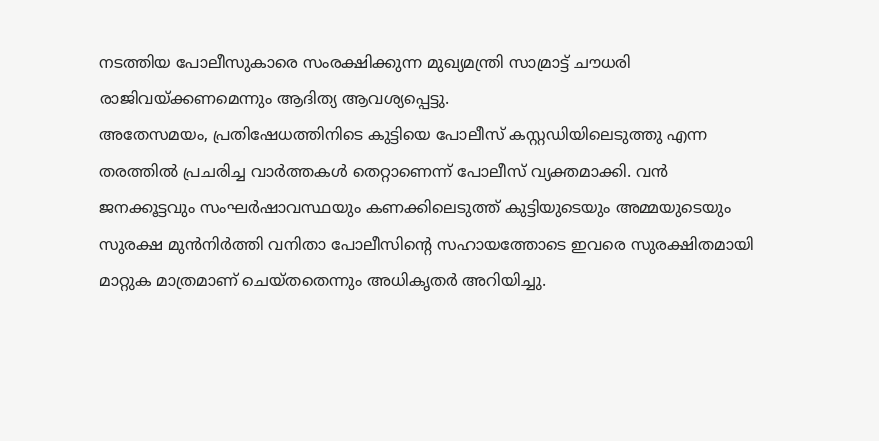നടത്തിയ പോലീസുകാരെ സംരക്ഷിക്കുന്ന മുഖ്യമന്ത്രി സാമ്രാട്ട് ചൗധരി രാജിവയ്ക്കണമെന്നും ആദിത്യ ആവശ്യപ്പെട്ടു.
അതേസമയം, പ്രതിഷേധത്തിനിടെ കുട്ടിയെ പോലീസ് കസ്റ്റഡിയിലെടുത്തു എന്ന തരത്തിൽ പ്രചരിച്ച വാർത്തകൾ തെറ്റാണെന്ന് പോലീസ് വ്യക്തമാക്കി. വൻ ജനക്കൂട്ടവും സംഘർഷാവസ്ഥയും കണക്കിലെടുത്ത് കുട്ടിയുടെയും അമ്മയുടെയും സുരക്ഷ മുൻനിർത്തി വനിതാ പോലീസിന്റെ സഹായത്തോടെ ഇവരെ സുരക്ഷിതമായി മാറ്റുക മാത്രമാണ് ചെയ്തതെന്നും അധികൃതർ അറിയിച്ചു.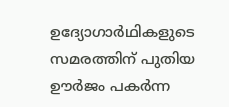ഉദ്യോഗാർഥികളുടെ സമരത്തിന് പുതിയ ഊർജം പകർന്ന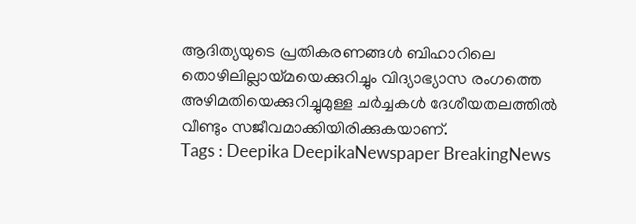ആദിത്യയുടെ പ്രതികരണങ്ങൾ ബിഹാറിലെ തൊഴിലില്ലായ്മയെക്കുറിച്ചും വിദ്യാഭ്യാസ രംഗത്തെ അഴിമതിയെക്കുറിച്ചുമുള്ള ചർച്ചകൾ ദേശീയതലത്തിൽ വീണ്ടും സജീവമാക്കിയിരിക്കുകയാണ്.
Tags : Deepika DeepikaNewspaper BreakingNews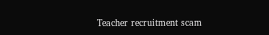Teacher recruitment scam